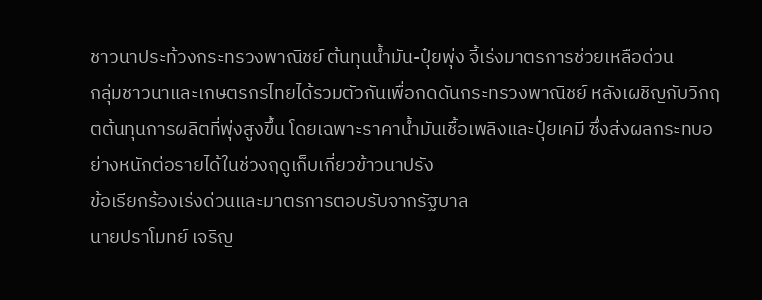ชาวนาประท้วงกระทรวงพาณิชย์ ต้นทุนน้ำมัน-ปุ๋ยพุ่ง จี้เร่งมาตรการช่วยเหลือด่วน
กลุ่มชาวนาและเกษตรกรไทยได้รวมตัวกันเพื่อกดดันกระทรวงพาณิชย์ หลังเผชิญกับวิกฤตต้นทุนการผลิตที่พุ่งสูงขึ้น โดยเฉพาะราคาน้ำมันเชื้อเพลิงและปุ๋ยเคมี ซึ่งส่งผลกระทบอย่างหนักต่อรายได้ในช่วงฤดูเก็บเกี่ยวข้าวนาปรัง
ข้อเรียกร้องเร่งด่วนและมาตรการตอบรับจากรัฐบาล
นายปราโมทย์ เจริญ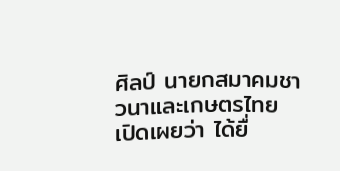ศิลป์ นายกสมาคมชาวนาและเกษตรไทย เปิดเผยว่า ได้ยื่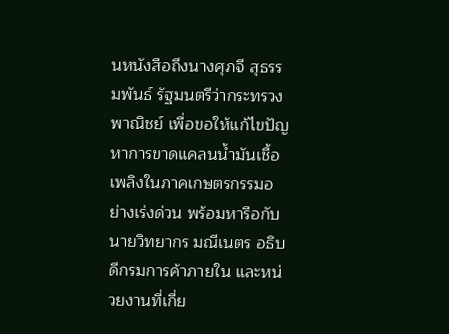นหนังสือถึงนางศุภจี สุธรรมพันธ์ รัฐมนตรีว่ากระทรวงพาณิชย์ เพื่อขอให้แก้ไขปัญหาการขาดแคลนน้ำมันเชื้อเพลิงในภาคเกษตรกรรมอย่างเร่งด่วน พร้อมหารือกับนายวิทยากร มณีเนตร อธิบดีกรมการค้าภายใน และหน่วยงานที่เกี่ย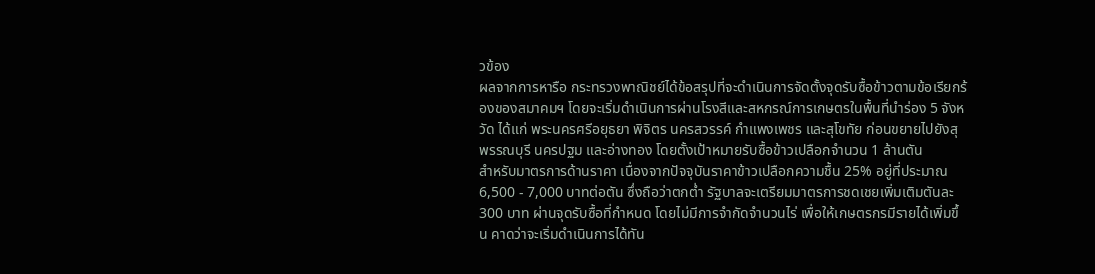วข้อง
ผลจากการหารือ กระทรวงพาณิชย์ได้ข้อสรุปที่จะดำเนินการจัดตั้งจุดรับซื้อข้าวตามข้อเรียกร้องของสมาคมฯ โดยจะเริ่มดำเนินการผ่านโรงสีและสหกรณ์การเกษตรในพื้นที่นำร่อง 5 จังหวัด ได้แก่ พระนครศรีอยุธยา พิจิตร นครสวรรค์ กำแพงเพชร และสุโขทัย ก่อนขยายไปยังสุพรรณบุรี นครปฐม และอ่างทอง โดยตั้งเป้าหมายรับซื้อข้าวเปลือกจำนวน 1 ล้านตัน
สำหรับมาตรการด้านราคา เนื่องจากปัจจุบันราคาข้าวเปลือกความชื้น 25% อยู่ที่ประมาณ 6,500 - 7,000 บาทต่อตัน ซึ่งถือว่าตกต่ำ รัฐบาลจะเตรียมมาตรการชดเชยเพิ่มเติมตันละ 300 บาท ผ่านจุดรับซื้อที่กำหนด โดยไม่มีการจำกัดจำนวนไร่ เพื่อให้เกษตรกรมีรายได้เพิ่มขึ้น คาดว่าจะเริ่มดำเนินการได้ทัน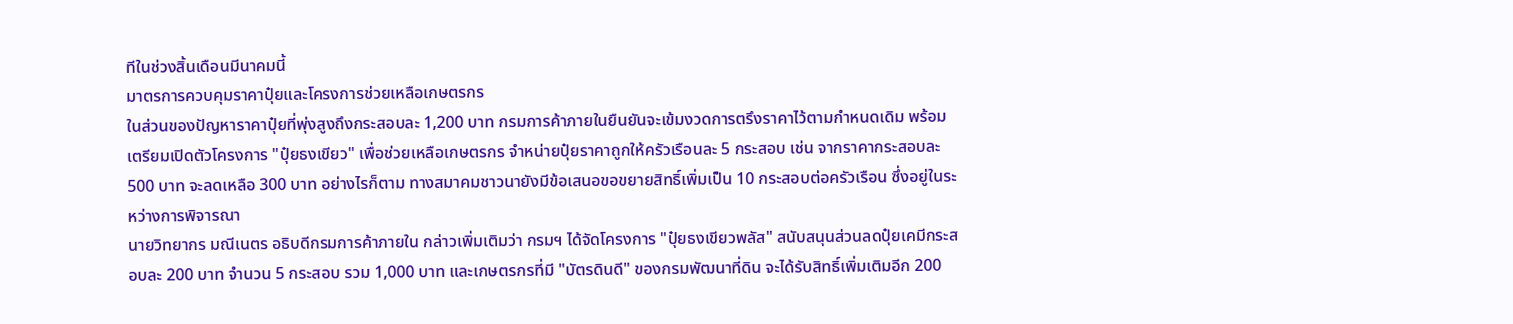ทีในช่วงสิ้นเดือนมีนาคมนี้
มาตรการควบคุมราคาปุ๋ยและโครงการช่วยเหลือเกษตรกร
ในส่วนของปัญหาราคาปุ๋ยที่พุ่งสูงถึงกระสอบละ 1,200 บาท กรมการค้าภายในยืนยันจะเข้มงวดการตรึงราคาไว้ตามกำหนดเดิม พร้อมเตรียมเปิดตัวโครงการ "ปุ๋ยธงเขียว" เพื่อช่วยเหลือเกษตรกร จำหน่ายปุ๋ยราคาถูกให้ครัวเรือนละ 5 กระสอบ เช่น จากราคากระสอบละ 500 บาท จะลดเหลือ 300 บาท อย่างไรก็ตาม ทางสมาคมชาวนายังมีข้อเสนอขอขยายสิทธิ์เพิ่มเป็น 10 กระสอบต่อครัวเรือน ซึ่งอยู่ในระหว่างการพิจารณา
นายวิทยากร มณีเนตร อธิบดีกรมการค้าภายใน กล่าวเพิ่มเติมว่า กรมฯ ได้จัดโครงการ "ปุ๋ยธงเขียวพลัส" สนับสนุนส่วนลดปุ๋ยเคมีกระสอบละ 200 บาท จำนวน 5 กระสอบ รวม 1,000 บาท และเกษตรกรที่มี "บัตรดินดี" ของกรมพัฒนาที่ดิน จะได้รับสิทธิ์เพิ่มเติมอีก 200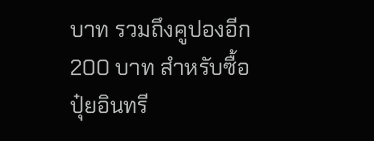บาท รวมถึงคูปองอีก 200 บาท สำหรับซื้อปุ๋ยอินทรี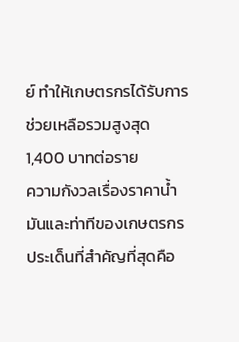ย์ ทำให้เกษตรกรได้รับการช่วยเหลือรวมสูงสุด 1,400 บาทต่อราย
ความกังวลเรื่องราคาน้ำมันและท่าทีของเกษตรกร
ประเด็นที่สำคัญที่สุดคือ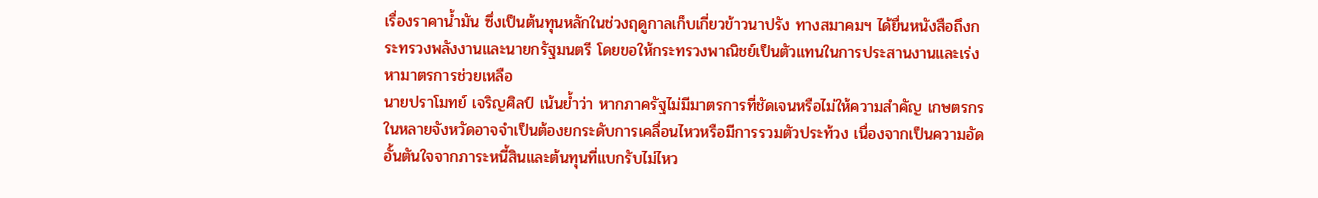เรื่องราคาน้ำมัน ซึ่งเป็นต้นทุนหลักในช่วงฤดูกาลเก็บเกี่ยวข้าวนาปรัง ทางสมาคมฯ ได้ยื่นหนังสือถึงกระทรวงพลังงานและนายกรัฐมนตรี โดยขอให้กระทรวงพาณิชย์เป็นตัวแทนในการประสานงานและเร่งหามาตรการช่วยเหลือ
นายปราโมทย์ เจริญศิลป์ เน้นย้ำว่า หากภาครัฐไม่มีมาตรการที่ชัดเจนหรือไม่ให้ความสำคัญ เกษตรกรในหลายจังหวัดอาจจำเป็นต้องยกระดับการเคลื่อนไหวหรือมีการรวมตัวประท้วง เนื่องจากเป็นความอัดอั้นตันใจจากภาระหนี้สินและต้นทุนที่แบกรับไม่ไหว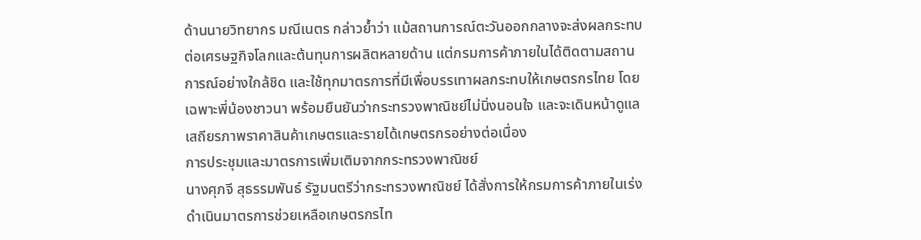ด้านนายวิทยากร มณีเนตร กล่าวย้ำว่า แม้สถานการณ์ตะวันออกกลางจะส่งผลกระทบต่อเศรษฐกิจโลกและต้นทุนการผลิตหลายด้าน แต่กรมการค้าภายในได้ติดตามสถานการณ์อย่างใกล้ชิด และใช้ทุกมาตรการที่มีเพื่อบรรเทาผลกระทบให้เกษตรกรไทย โดยเฉพาะพี่น้องชาวนา พร้อมยืนยันว่ากระทรวงพาณิชย์ไม่นิ่งนอนใจ และจะเดินหน้าดูแลเสถียรภาพราคาสินค้าเกษตรและรายได้เกษตรกรอย่างต่อเนื่อง
การประชุมและมาตรการเพิ่มเติมจากกระทรวงพาณิชย์
นางศุภจี สุธรรมพันธ์ รัฐมนตรีว่ากระทรวงพาณิชย์ ได้สั่งการให้กรมการค้าภายในเร่งดำเนินมาตรการช่วยเหลือเกษตรกรไท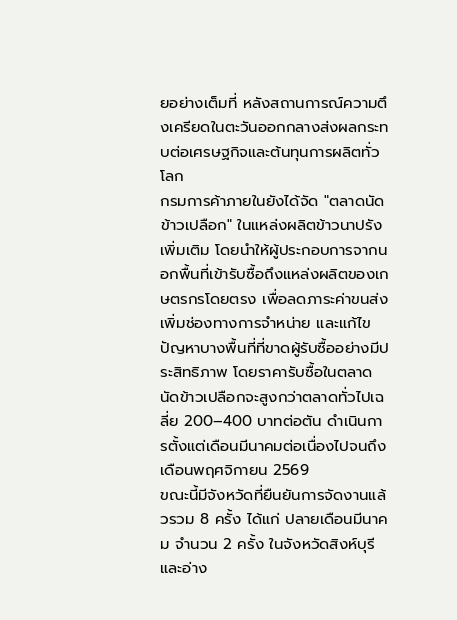ยอย่างเต็มที่ หลังสถานการณ์ความตึงเครียดในตะวันออกกลางส่งผลกระทบต่อเศรษฐกิจและต้นทุนการผลิตทั่วโลก
กรมการค้าภายในยังได้จัด "ตลาดนัดข้าวเปลือก" ในแหล่งผลิตข้าวนาปรังเพิ่มเติม โดยนำให้ผู้ประกอบการจากนอกพื้นที่เข้ารับซื้อถึงแหล่งผลิตของเกษตรกรโดยตรง เพื่อลดภาระค่าขนส่ง เพิ่มช่องทางการจำหน่าย และแก้ไขปัญหาบางพื้นที่ที่ขาดผู้รับซื้ออย่างมีประสิทธิภาพ โดยราคารับซื้อในตลาดนัดข้าวเปลือกจะสูงกว่าตลาดทั่วไปเฉลี่ย 200–400 บาทต่อตัน ดำเนินการตั้งแต่เดือนมีนาคมต่อเนื่องไปจนถึงเดือนพฤศจิกายน 2569
ขณะนี้มีจังหวัดที่ยืนยันการจัดงานแล้วรวม 8 ครั้ง ได้แก่ ปลายเดือนมีนาคม จำนวน 2 ครั้ง ในจังหวัดสิงห์บุรี และอ่าง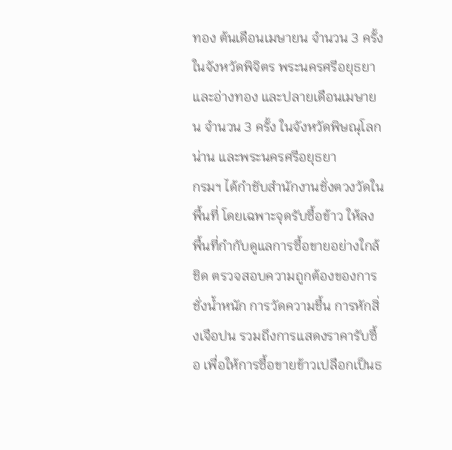ทอง ต้นเดือนเมษายน จำนวน 3 ครั้ง ในจังหวัดพิจิตร พระนครศรีอยุธยา และอ่างทอง และปลายเดือนเมษายน จำนวน 3 ครั้ง ในจังหวัดพิษณุโลก น่าน และพระนครศรีอยุธยา
กรมฯ ได้กำชับสำนักงานชั่งตวงวัดในพื้นที่ โดยเฉพาะจุดรับซื้อข้าว ให้ลงพื้นที่กำกับดูแลการซื้อขายอย่างใกล้ชิด ตรวจสอบความถูกต้องของการชั่งน้ำหนัก การวัดความชื้น การหักสิ่งเจือปน รวมถึงการแสดงราคารับซื้อ เพื่อให้การซื้อขายข้าวเปลือกเป็นธ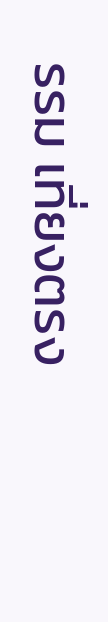รรม เที่ยงตรง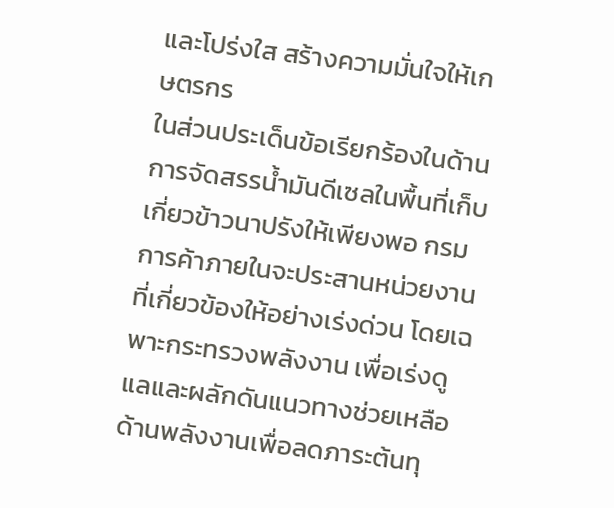และโปร่งใส สร้างความมั่นใจให้เกษตรกร
ในส่วนประเด็นข้อเรียกร้องในด้านการจัดสรรน้ำมันดีเซลในพื้นที่เก็บเกี่ยวข้าวนาปรังให้เพียงพอ กรมการค้าภายในจะประสานหน่วยงานที่เกี่ยวข้องให้อย่างเร่งด่วน โดยเฉพาะกระทรวงพลังงาน เพื่อเร่งดูแลและผลักดันแนวทางช่วยเหลือด้านพลังงานเพื่อลดภาระต้นทุ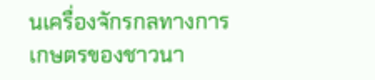นเครื่องจักรกลทางการเกษตรของชาวนา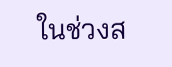ในช่วงส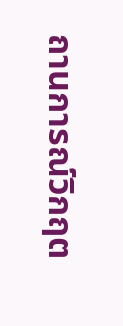ถานการณ์วิกฤต